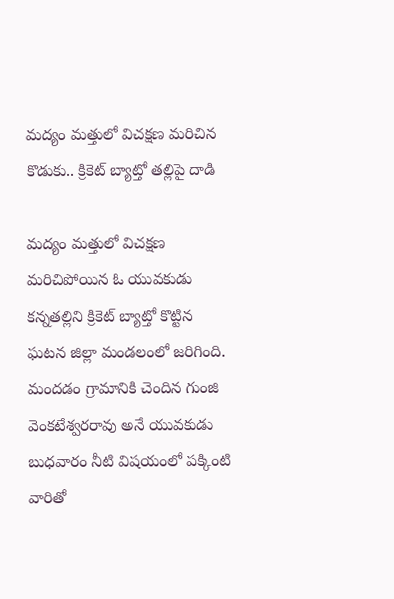మద్యం మత్తులో విచక్షణ మరిచిన కొడుకు.. క్రికెట్ బ్యాట్తో తల్లిపై దాడి

మద్యం మత్తులో విచక్షణ మరిచిపోయిన ఓ యువకుడు కన్నతల్లిని క్రికెట్ బ్యాట్తో కొట్టిన ఘటన జిల్లా మండలంలో జరిగింది. మందడం గ్రామానికి చెందిన గుంజి వెంకటేశ్వరరావు అనే యువకుడు బుధవారం నీటి విషయంలో పక్కింటి వారితో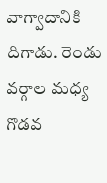వాగ్వాదానికి దిగాడు. రెండు వర్గాల మధ్య గొడవ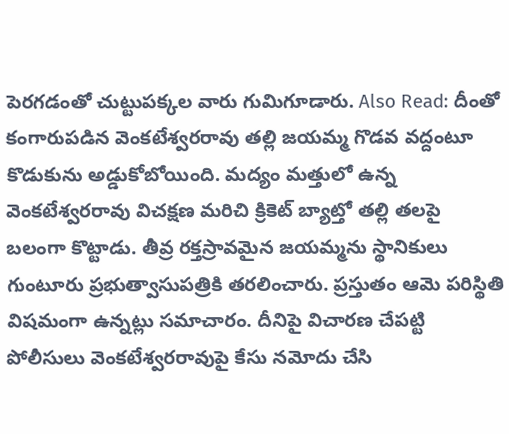పెరగడంతో చుట్టుపక్కల వారు గుమిగూడారు. Also Read: దీంతో కంగారుపడిన వెంకటేశ్వరరావు తల్లి జయమ్మ గొడవ వద్దంటూ కొడుకును అడ్డుకోబోయింది. మద్యం మత్తులో ఉన్న వెంకటేశ్వరరావు విచక్షణ మరిచి క్రికెట్ బ్యాట్తో తల్లి తలపై బలంగా కొట్టాడు. తీవ్ర రక్తస్రావమైన జయమ్మను స్థానికులు గుంటూరు ప్రభుత్వాసుపత్రికి తరలించారు. ప్రస్తుతం ఆమె పరిస్థితి విషమంగా ఉన్నట్లు సమాచారం. దీనిపై విచారణ చేపట్టి పోలీసులు వెంకటేశ్వరరావుపై కేసు నమోదు చేసి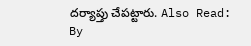దర్యాప్తు చేపట్టారు. Also Read:
By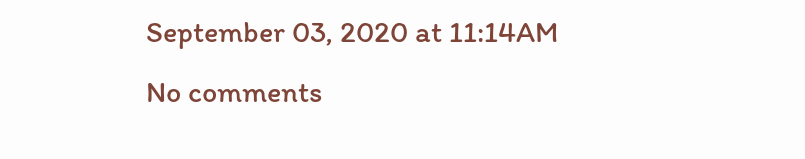September 03, 2020 at 11:14AM
No comments